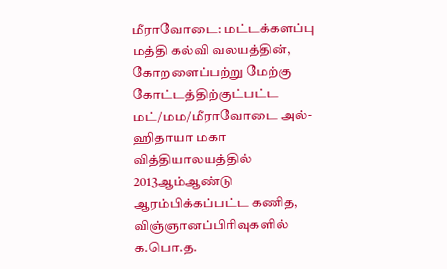மீராவோடை: மட்டக்களப்பு மத்தி கல்வி வலயத்தின், கோறளைப்பற்று மேற்கு கோட்டத்திற்குட்பட்ட மட்/மம/மீராவோடை அல்-ஹிதாயா மகா வித்தியாலயத்தில் 2013ஆம்ஆண்டு ஆரம்பிக்கப்பட்ட கணித, விஞ்ஞானப்பிரிவுகளில் க.பொ.த.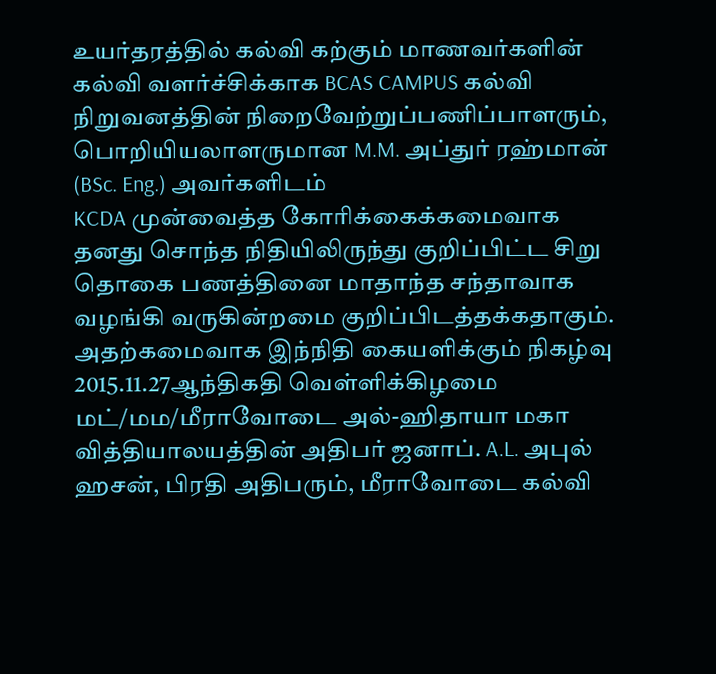உயர்தரத்தில் கல்வி கற்கும் மாணவர்களின் கல்வி வளர்ச்சிக்காக BCAS CAMPUS கல்வி நிறுவனத்தின் நிறைவேற்றுப்பணிப்பாளரும், பொறியியலாளருமான M.M. அப்துர் ரஹ்மான் (BSc. Eng.) அவர்களிடம்
KCDA முன்வைத்த கோரிக்கைக்கமைவாக தனது சொந்த நிதியிலிருந்து குறிப்பிட்ட சிறு தொகை பணத்தினை மாதாந்த சந்தாவாக வழங்கி வருகின்றமை குறிப்பிடத்தக்கதாகும்.
அதற்கமைவாக இந்நிதி கையளிக்கும் நிகழ்வு 2015.11.27ஆந்திகதி வெள்ளிக்கிழமை மட்/மம/மீராவோடை அல்-ஹிதாயா மகா வித்தியாலயத்தின் அதிபர் ஜனாப். A.L. அபுல் ஹசன், பிரதி அதிபரும், மீராவோடை கல்வி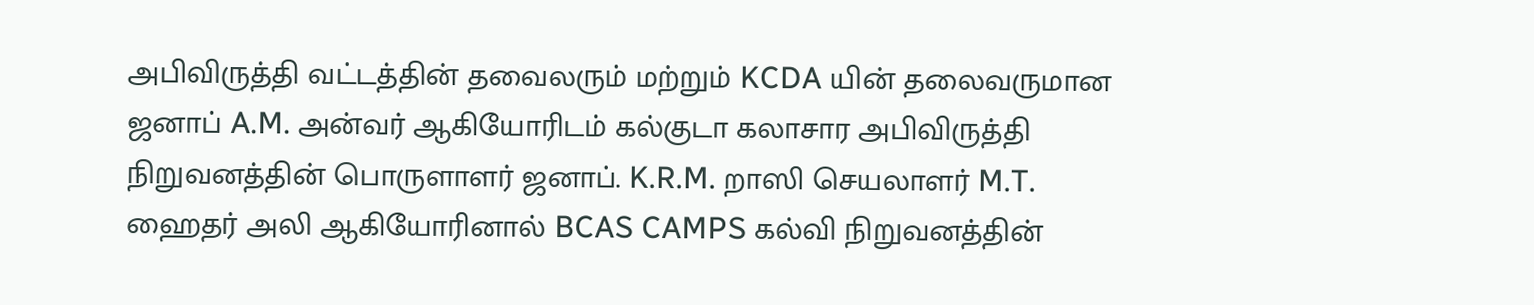அபிவிருத்தி வட்டத்தின் தவைலரும் மற்றும் KCDA யின் தலைவருமான ஜனாப் A.M. அன்வர் ஆகியோரிடம் கல்குடா கலாசார அபிவிருத்தி நிறுவனத்தின் பொருளாளர் ஜனாப். K.R.M. றாஸி செயலாளர் M.T. ஹைதர் அலி ஆகியோரினால் BCAS CAMPS கல்வி நிறுவனத்தின்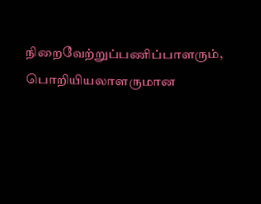நிறைவேற்றுப்பணிப்பாளரும், பொறியியலாளருமான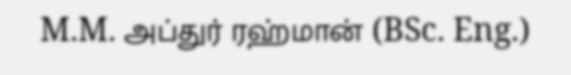M.M. அப்துர் ரஹ்மான் (BSc. Eng.)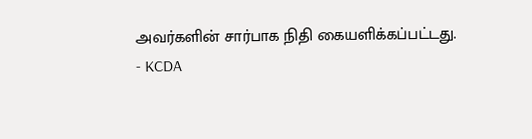அவர்களின் சார்பாக நிதி கையளிக்கப்பட்டது.
- KCDA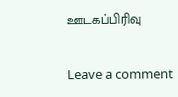ஊடகப்பிரிவு

Leave a comment